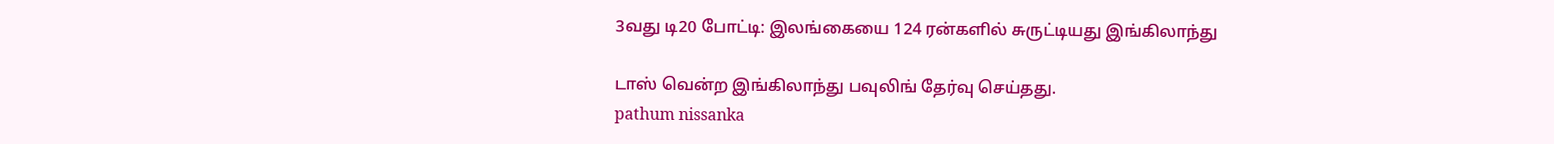3வது டி20 போட்டி: இலங்கையை 124 ரன்களில் சுருட்டியது இங்கிலாந்து

டாஸ் வென்ற இங்கிலாந்து பவுலிங் தேர்வு செய்தது.
pathum nissanka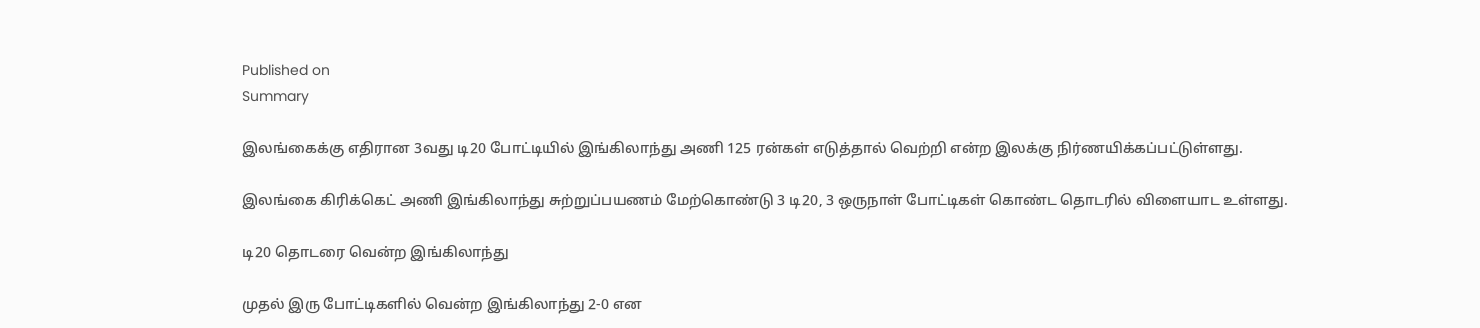Published on
Summary

இலங்கைக்கு எதிரான 3வது டி20 போட்டியில் இங்கிலாந்து அணி 125 ரன்கள் எடுத்தால் வெற்றி என்ற இலக்கு நிர்ணயிக்கப்பட்டுள்ளது.

இலங்கை கிரிக்கெட் அணி இங்கிலாந்து சுற்றுப்பயணம் மேற்கொண்டு 3 டி20, 3 ஒருநாள் போட்டிகள் கொண்ட தொடரில் விளையாட உள்ளது.

டி20 தொடரை வென்ற இங்கிலாந்து

முதல் இரு போட்டிகளில் வென்ற இங்கிலாந்து 2-0 என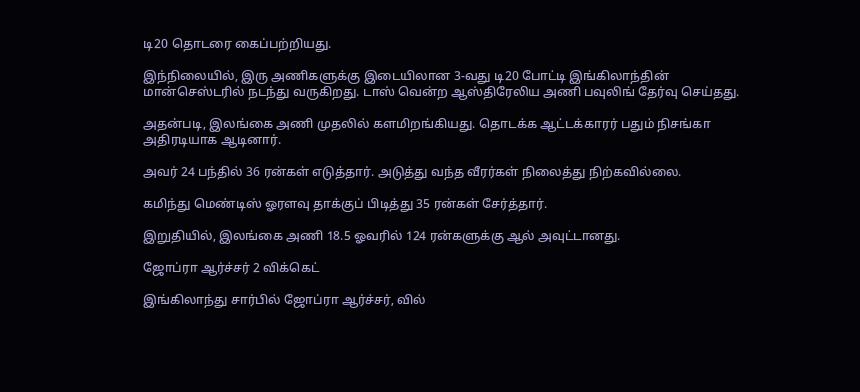டி20 தொடரை கைப்பற்றியது.

இந்நிலையில், இரு அணிகளுக்கு இடையிலான 3-வது டி20 போட்டி இங்கிலாந்தின் மான்செஸ்டரில் நடந்து வருகிறது. டாஸ் வென்ற ஆஸ்திரேலிய அணி பவுலிங் தேர்வு செய்தது.

அதன்படி, இலங்கை அணி முதலில் களமிறங்கியது. தொடக்க ஆட்டக்காரர் பதும் நிசங்கா அதிரடியாக ஆடினார்.

அவர் 24 பந்தில் 36 ரன்கள் எடுத்தார். அடுத்து வந்த வீரர்கள் நிலைத்து நிற்கவில்லை.

கமிந்து மெண்டிஸ் ஓரளவு தாக்குப் பிடித்து 35 ரன்கள் சேர்த்தார்.

இறுதியில், இலங்கை அணி 18.5 ஓவரில் 124 ரன்களுக்கு ஆல் அவுட்டானது.

ஜோப்ரா ஆர்ச்சர் 2 விக்கெட்

இங்கிலாந்து சார்பில் ஜோப்ரா ஆர்ச்சர், வில்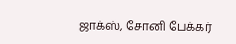ஜாக்ஸ், சோனி பேக்கர்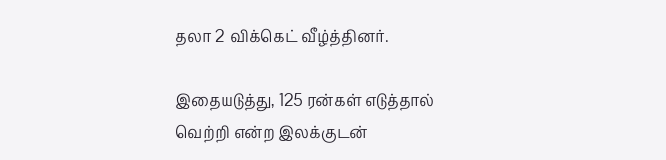தலா 2 விக்கெட் வீழ்த்தினர்.

இதையடுத்து, 125 ரன்கள் எடுத்தால் வெற்றி என்ற இலக்குடன்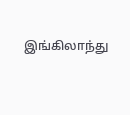இங்கிலாந்து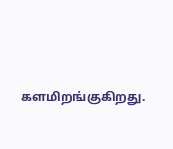களமிறங்குகிறது.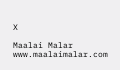X

Maalai Malar
www.maalaimalar.com